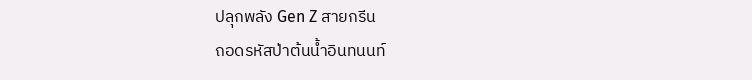ปลุกพลัง Gen Z สายกรีน
ถอดรหัสป่าต้นน้ำอินทนนท์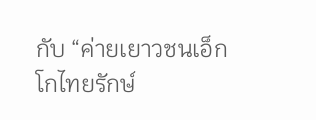กับ “ค่ายเยาวชนเอ็กโกไทยรักษ์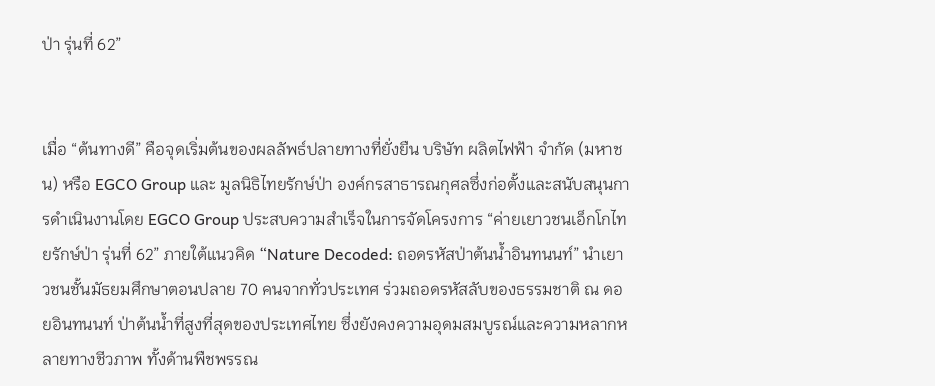ป่า รุ่นที่ 62”


เมื่อ “ต้นทางดี” คือจุดเริ่มต้นของผลลัพธ์ปลายทางที่ยั่งยืน บริษัท ผลิตไฟฟ้า จำกัด (มหาชน) หรือ EGCO Group และ มูลนิธิไทยรักษ์ป่า องค์กรสาธารณกุศลซึ่งก่อตั้งและสนับสนุนการดำเนินงานโดย EGCO Group ประสบความสำเร็จในการจัดโครงการ “ค่ายเยาวชนเอ็กโกไทยรักษ์ป่า รุ่นที่ 62” ภายใต้แนวคิด “Nature Decoded: ถอดรหัสป่าต้นน้ำอินทนนท์” นำเยาวชนชั้นมัธยมศึกษาตอนปลาย 70 คนจากทั่วประเทศ ร่วมถอดรหัสลับของธรรมชาติ ณ ดอยอินทนนท์ ป่าต้นน้ำที่สูงที่สุดของประเทศไทย ซึ่งยังคงความอุดมสมบูรณ์และความหลากหลายทางชีวภาพ ทั้งด้านพืชพรรณ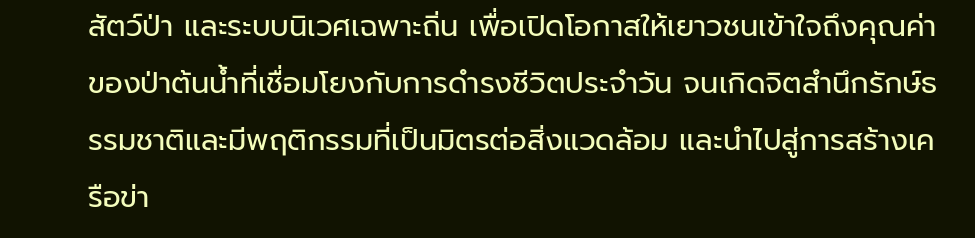สัตว์ป่า และระบบนิเวศเฉพาะถิ่น เพื่อเปิดโอกาสให้เยาวชนเข้าใจถึงคุณค่าของป่าต้นน้ำที่เชื่อมโยงกับการดำรงชีวิตประจำวัน จนเกิดจิตสำนึกรักษ์ธรรมชาติและมีพฤติกรรมที่เป็นมิตรต่อสิ่งแวดล้อม และนำไปสู่การสร้างเครือข่า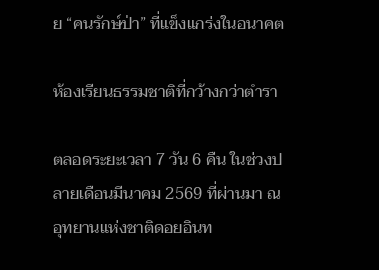ย “คนรักษ์ป่า” ที่แข็งแกร่งในอนาคต

ห้องเรียนธรรมชาติที่กว้างกว่าตำรา

ตลอดระยะเวลา 7 วัน 6 คืน ในช่วงปลายเดือนมีนาคม 2569 ที่ผ่านมา ณ อุทยานแห่งชาติดอยอินท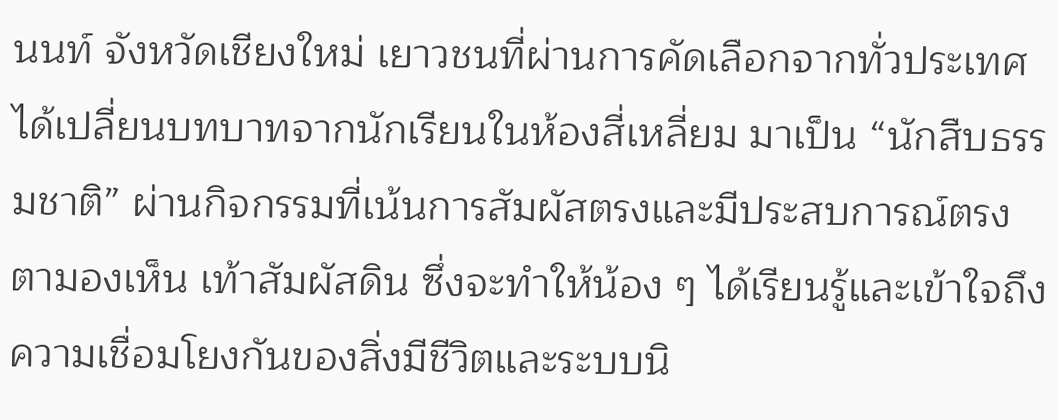นนท์ จังหวัดเชียงใหม่ เยาวชนที่ผ่านการคัดเลือกจากทั่วประเทศได้เปลี่ยนบทบาทจากนักเรียนในห้องสี่เหลี่ยม มาเป็น “นักสืบธรรมชาติ” ผ่านกิจกรรมที่เน้นการสัมผัสตรงและมีประสบการณ์ตรง ตามองเห็น เท้าสัมผัสดิน ซึ่งจะทำให้น้อง ๆ ได้เรียนรู้และเข้าใจถึงความเชื่อมโยงกันของสิ่งมีชีวิตและระบบนิ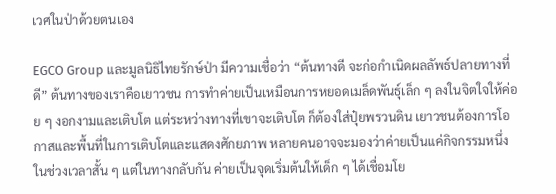เวศในป่าด้วยตนเอง

EGCO Group และมูลนิธิไทยรักษ์ป่า มีความเชื่อว่า “ต้นทางดี จะก่อกำเนิดผลลัพธ์ปลายทางที่ดี” ต้นทางของเราคือเยาวชน การทำค่ายเป็นเหมือนการหยอดเมล็ดพันธุ์เล็ก ๆ ลงในจิตใจให้ค่อย ๆ งอกงามและเติบโต แต่ระหว่างทางที่เขาจะเติบโต ก็ต้องใส่ปุ๋ยพรวนดิน เยาวชนต้องการโอกาสและพื้นที่ในการเติบโตและแสดงศักยภาพ หลายคนอาจจะมองว่าค่ายเป็นแค่กิจกรรมหนึ่งในช่วงเวลาสั้น ๆ แต่ในทางกลับกัน ค่ายเป็นจุดเริ่มต้นให้เด็ก ๆ ได้เชื่อมโย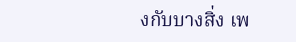งกับบางสิ่ง เพ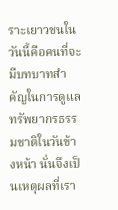ราะเยาวชนในวันนี้คือคนที่จะมีบทบาทสำคัญในการดูแลทรัพยากรธรรมชาติในวันข้างหน้า นั่นจึงเป็นเหตุผลที่เรา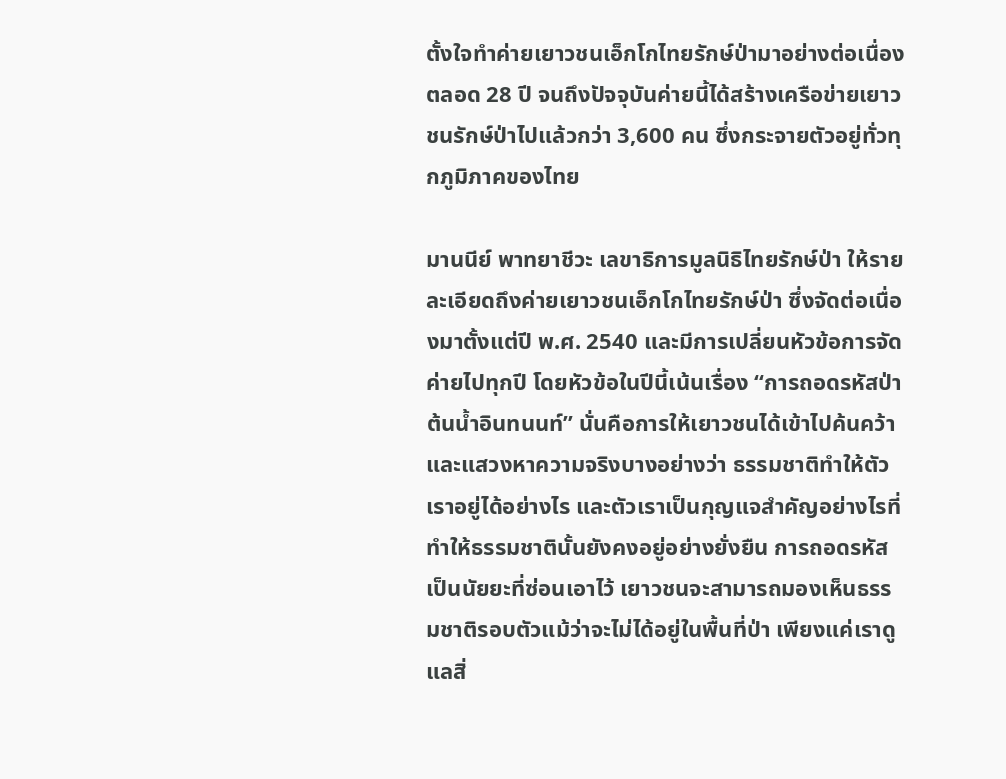ตั้งใจทำค่ายเยาวชนเอ็กโกไทยรักษ์ป่ามาอย่างต่อเนื่องตลอด 28 ปี จนถึงปัจจุบันค่ายนี้ได้สร้างเครือข่ายเยาวชนรักษ์ป่าไปแล้วกว่า 3,600 คน ซึ่งกระจายตัวอยู่ทั่วทุกภูมิภาคของไทย

มานนีย์ พาทยาชีวะ เลขาธิการมูลนิธิไทยรักษ์ป่า ให้รายละเอียดถึงค่ายเยาวชนเอ็กโกไทยรักษ์ป่า ซึ่งจัดต่อเนื่องมาตั้งแต่ปี พ.ศ. 2540 และมีการเปลี่ยนหัวข้อการจัดค่ายไปทุกปี โดยหัวข้อในปีนี้เน้นเรื่อง “การถอดรหัสป่าต้นน้ำอินทนนท์” นั่นคือการให้เยาวชนได้เข้าไปค้นคว้าและแสวงหาความจริงบางอย่างว่า ธรรมชาติทำให้ตัวเราอยู่ได้อย่างไร และตัวเราเป็นกุญแจสำคัญอย่างไรที่ทำให้ธรรมชาตินั้นยังคงอยู่อย่างยั่งยืน การถอดรหัสเป็นนัยยะที่ซ่อนเอาไว้ เยาวชนจะสามารถมองเห็นธรรมชาติรอบตัวแม้ว่าจะไม่ได้อยู่ในพื้นที่ป่า เพียงแค่เราดูแลสิ่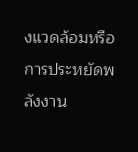งแวดล้อมหรือการประหยัดพลังงาน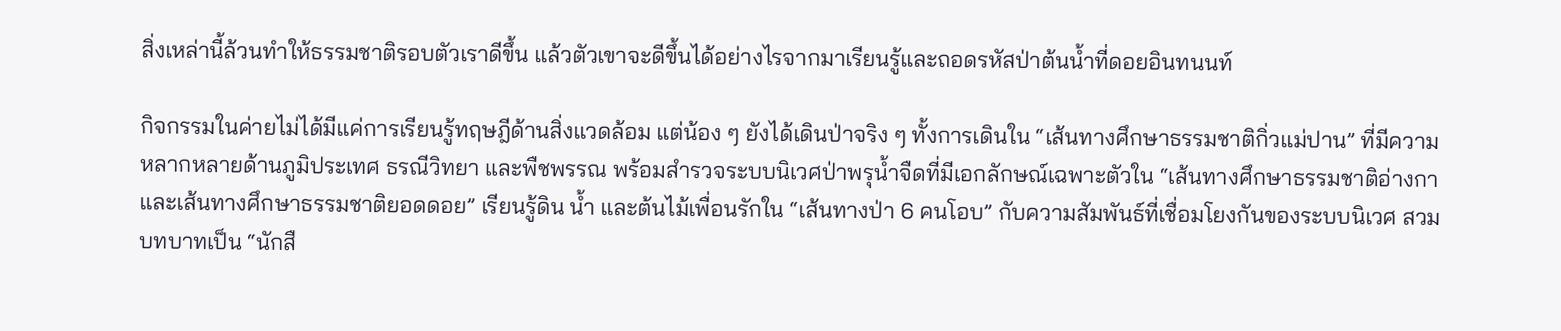สิ่งเหล่านี้ล้วนทำให้ธรรมชาติรอบตัวเราดีขึ้น แล้วตัวเขาจะดีขึ้นได้อย่างไรจากมาเรียนรู้และถอดรหัสป่าต้นน้ำที่ดอยอินทนนท์

กิจกรรมในค่ายไม่ได้มีแค่การเรียนรู้ทฤษฎีด้านสิ่งแวดล้อม แต่น้อง ๆ ยังได้เดินป่าจริง ๆ ทั้งการเดินใน “เส้นทางศึกษาธรรมชาติกิ่วแม่ปาน” ที่มีความหลากหลายด้านภูมิประเทศ ธรณีวิทยา และพืชพรรณ พร้อมสำรวจระบบนิเวศป่าพรุน้ำจืดที่มีเอกลักษณ์เฉพาะตัวใน “เส้นทางศึกษาธรรมชาติอ่างกา และเส้นทางศึกษาธรรมชาติยอดดอย” เรียนรู้ดิน น้ำ และต้นไม้เพื่อนรักใน “เส้นทางป่า 6 คนโอบ” กับความสัมพันธ์ที่เชื่อมโยงกันของระบบนิเวศ สวมบทบาทเป็น “นักสื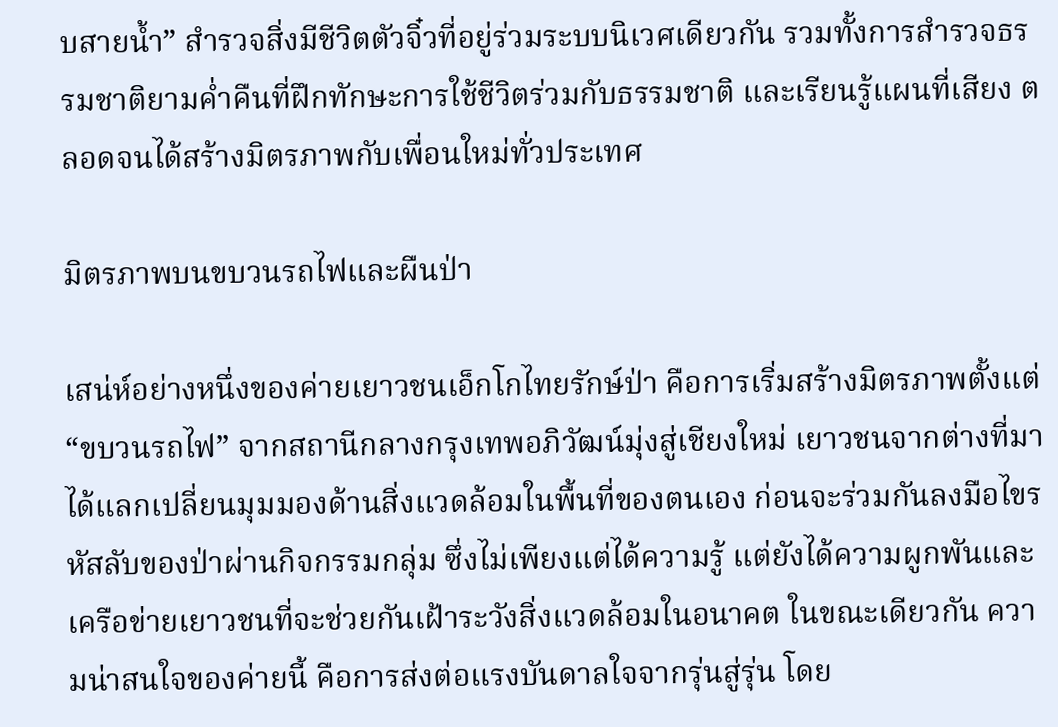บสายน้ำ” สำรวจสิ่งมีชีวิตตัวจิ๋วที่อยู่ร่วมระบบนิเวศเดียวกัน รวมทั้งการสำรวจธรรมชาติยามค่ำคืนที่ฝึกทักษะการใช้ชีวิตร่วมกับธรรมชาติ และเรียนรู้แผนที่เสียง ตลอดจนได้สร้างมิตรภาพกับเพื่อนใหม่ทั่วประเทศ

มิตรภาพบนขบวนรถไฟและผืนป่า

เสน่ห์อย่างหนึ่งของค่ายเยาวชนเอ็กโกไทยรักษ์ป่า คือการเริ่มสร้างมิตรภาพตั้งแต่ “ขบวนรถไฟ” จากสถานีกลางกรุงเทพอภิวัฒน์มุ่งสู่เชียงใหม่ เยาวชนจากต่างที่มาได้แลกเปลี่ยนมุมมองด้านสิ่งแวดล้อมในพื้นที่ของตนเอง ก่อนจะร่วมกันลงมือไขรหัสลับของป่าผ่านกิจกรรมกลุ่ม ซึ่งไม่เพียงแต่ได้ความรู้ แต่ยังได้ความผูกพันและเครือข่ายเยาวชนที่จะช่วยกันเฝ้าระวังสิ่งแวดล้อมในอนาคต ในขณะเดียวกัน ความน่าสนใจของค่ายนี้ คือการส่งต่อแรงบันดาลใจจากรุ่นสู่รุ่น โดย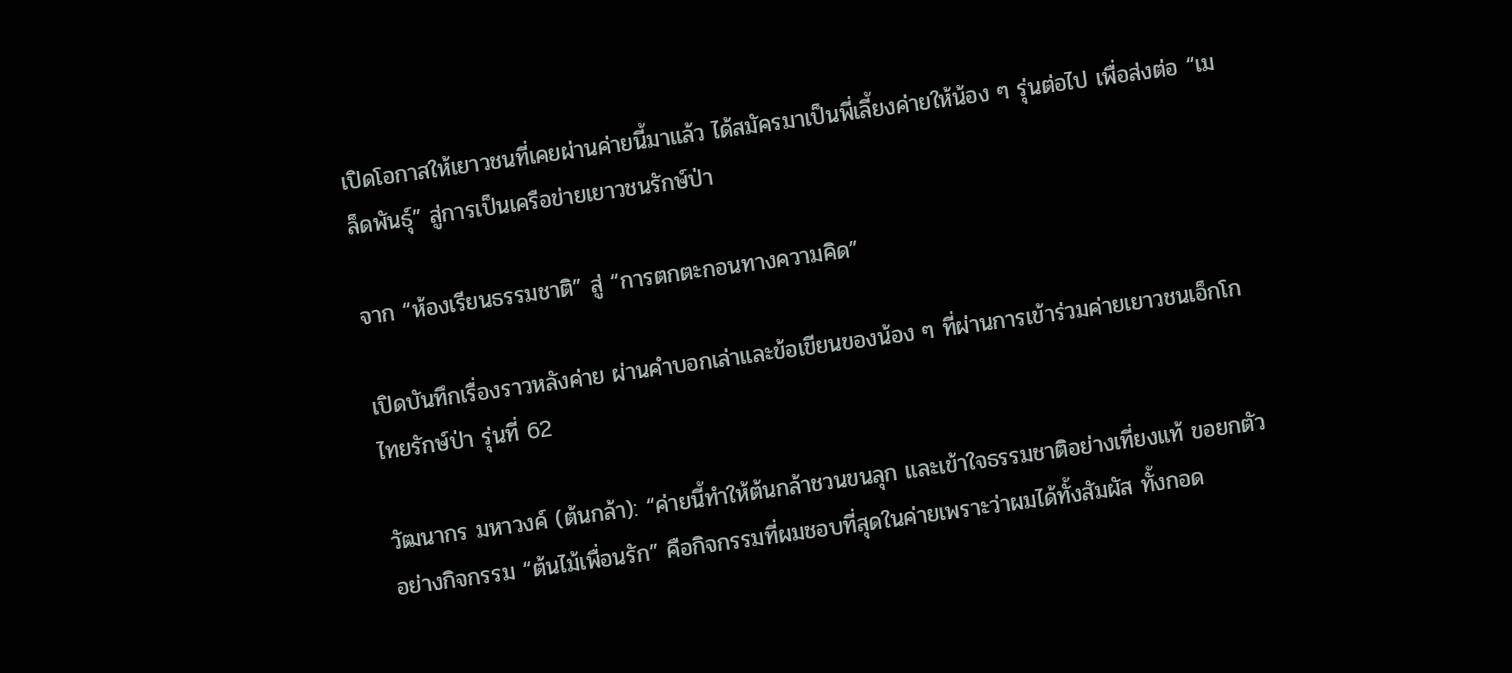เปิดโอกาสให้เยาวชนที่เคยผ่านค่ายนี้มาแล้ว ได้สมัครมาเป็นพี่เลี้ยงค่ายให้น้อง ๆ รุ่นต่อไป เพื่อส่งต่อ “เมล็ดพันธุ์” สู่การเป็นเครือข่ายเยาวชนรักษ์ป่า

จาก “ห้องเรียนธรรมชาติ” สู่ “การตกตะกอนทางความคิด”

เปิดบันทึกเรื่องราวหลังค่าย ผ่านคำบอกเล่าและข้อเขียนของน้อง ๆ ที่ผ่านการเข้าร่วมค่ายเยาวชนเอ็กโกไทยรักษ์ป่า รุ่นที่ 62

วัฒนากร มหาวงค์ (ต้นกล้า): “ค่ายนี้ทำให้ต้นกล้าชวนขนลุก และเข้าใจธรรมชาติอย่างเที่ยงแท้ ขอยกตัวอย่างกิจกรรม “ต้นไม้เพื่อนรัก” คือกิจกรรมที่ผมชอบที่สุดในค่ายเพราะว่าผมได้ทั้งสัมผัส ทั้งกอด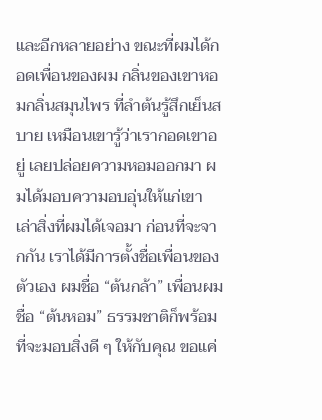และอีกหลายอย่าง ขณะที่ผมได้กอดเพื่อนของผม กลิ่นของเขาหอมกลิ่นสมุนไพร ที่ลำต้นรู้สึกเย็นสบาย เหมือนเขารู้ว่าเรากอดเขาอยู่ เลยปล่อยความหอมออกมา ผมได้มอบความอบอุ่นให้แก่เขา เล่าสิ่งที่ผมได้เจอมา ก่อนที่จะจากกัน เราได้มีการตั้งชื่อเพื่อนของตัวเอง ผมชื่อ “ต้นกล้า” เพื่อนผมชื่อ “ต้นหอม” ธรรมชาติก็พร้อมที่จะมอบสิ่งดี ๆ ให้กับคุณ ขอแค่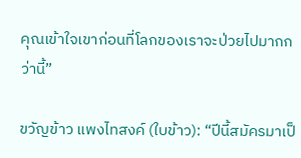คุณเข้าใจเขาก่อนที่โลกของเราจะป่วยไปมากกว่านี้”

ขวัญข้าว แพงไทสงค์ (ใบข้าว): “ปีนี้สมัครมาเป็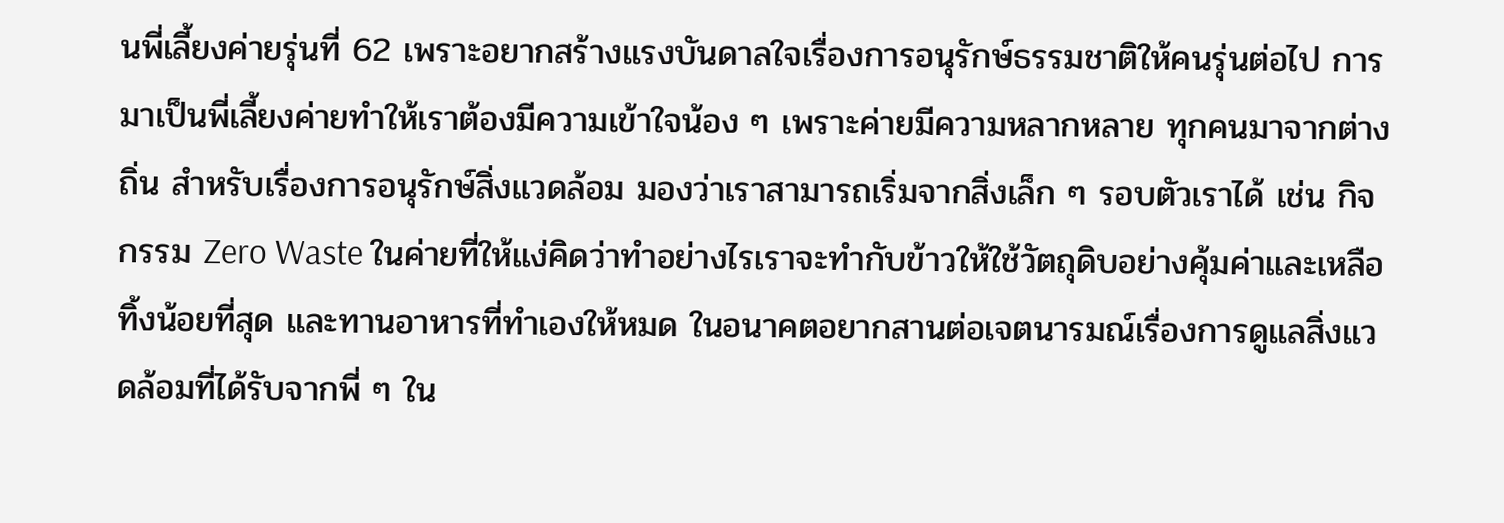นพี่เลี้ยงค่ายรุ่นที่ 62 เพราะอยากสร้างแรงบันดาลใจเรื่องการอนุรักษ์ธรรมชาติให้คนรุ่นต่อไป การมาเป็นพี่เลี้ยงค่ายทำให้เราต้องมีความเข้าใจน้อง ๆ เพราะค่ายมีความหลากหลาย ทุกคนมาจากต่างถิ่น สำหรับเรื่องการอนุรักษ์สิ่งแวดล้อม มองว่าเราสามารถเริ่มจากสิ่งเล็ก ๆ รอบตัวเราได้ เช่น กิจกรรม Zero Waste ในค่ายที่ให้แง่คิดว่าทำอย่างไรเราจะทำกับข้าวให้ใช้วัตถุดิบอย่างคุ้มค่าและเหลือทิ้งน้อยที่สุด และทานอาหารที่ทำเองให้หมด ในอนาคตอยากสานต่อเจตนารมณ์เรื่องการดูแลสิ่งแวดล้อมที่ได้รับจากพี่ ๆ ใน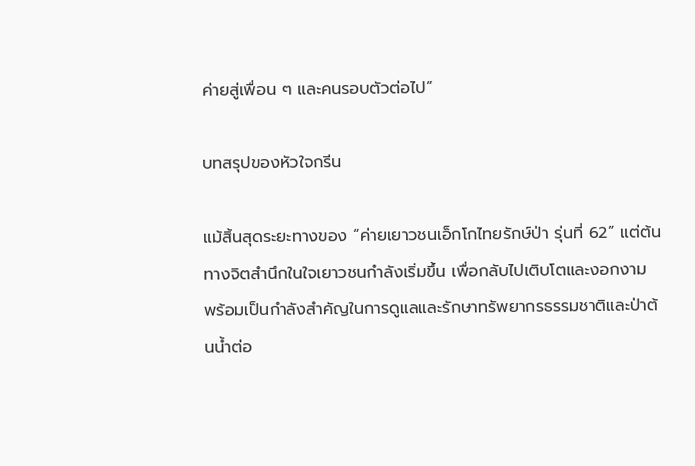ค่ายสู่เพื่อน ๆ และคนรอบตัวต่อไป”

บทสรุปของหัวใจกรีน

แม้สิ้นสุดระยะทางของ “ค่ายเยาวชนเอ็กโกไทยรักษ์ป่า รุ่นที่ 62” แต่ต้นทางจิตสำนึกในใจเยาวชนกำลังเริ่มขึ้น เพื่อกลับไปเติบโตและงอกงาม พร้อมเป็นกำลังสำคัญในการดูแลและรักษาทรัพยากรธรรมชาติและป่าต้นน้ำต่อ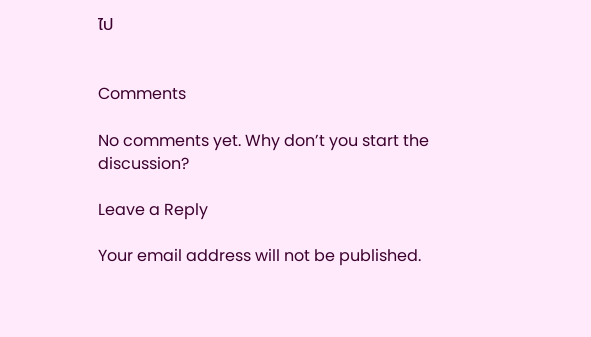ไป


Comments

No comments yet. Why don’t you start the discussion?

Leave a Reply

Your email address will not be published.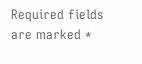Required fields are marked *